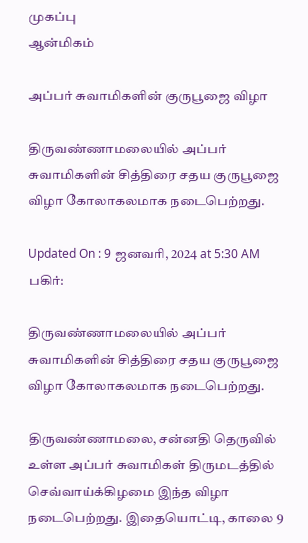முகப்பு
ஆன்மிகம்

அப்பர் சுவாமிகளின் குருபூஜை விழா

திருவண்ணாமலையில் அப்பர் சுவாமிகளின் சித்திரை சதய குருபூஜை விழா கோலாகலமாக நடைபெற்றது.

Updated On : 9 ஜனவரி, 2024 at 5:30 AM
பகிர்:

திருவண்ணாமலையில் அப்பர் சுவாமிகளின் சித்திரை சதய குருபூஜை விழா கோலாகலமாக நடைபெற்றது.

திருவண்ணாமலை, சன்னதி தெருவில் உள்ள அப்பர் சுவாமிகள் திருமடத்தில் செவ்வாய்க்கிழமை இந்த விழா நடைபெற்றது. இதையொட்டி, காலை 9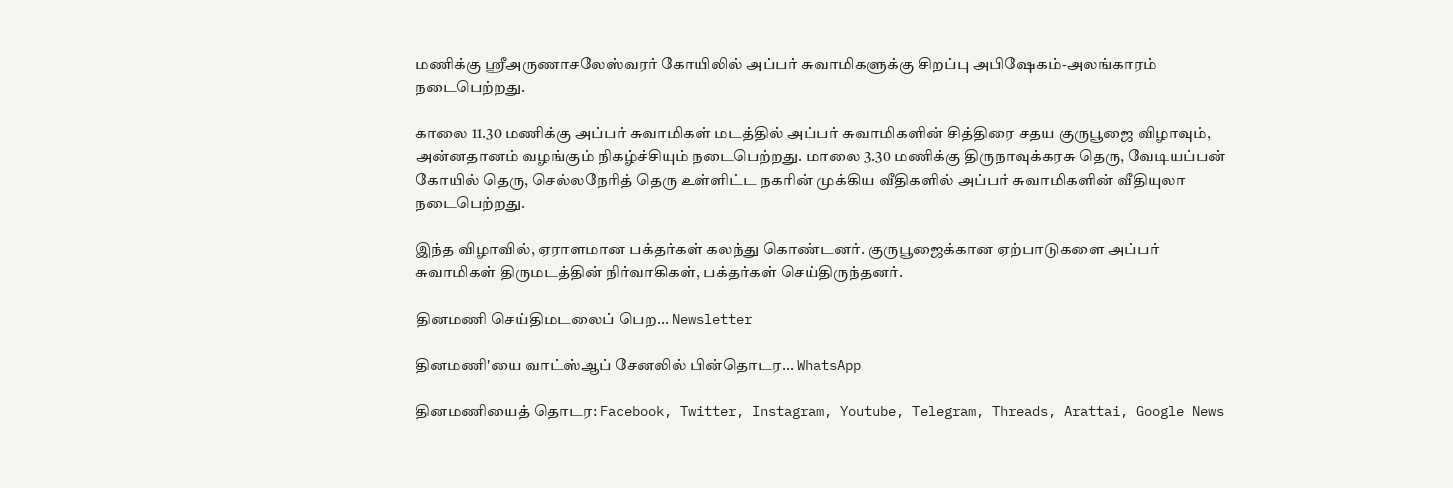மணிக்கு ஸ்ரீஅருணாசலேஸ்வரர் கோயிலில் அப்பர் சுவாமிகளுக்கு சிறப்பு அபிஷேகம்-அலங்காரம் நடைபெற்றது.

காலை 11.30 மணிக்கு அப்பர் சுவாமிகள் மடத்தில் அப்பர் சுவாமிகளின் சித்திரை சதய குருபூஜை விழாவும், அன்னதானம் வழங்கும் நிகழ்ச்சியும் நடைபெற்றது. மாலை 3.30 மணிக்கு திருநாவுக்கரசு தெரு, வேடியப்பன் கோயில் தெரு, செல்லநேரித் தெரு உள்ளிட்ட நகரின் முக்கிய வீதிகளில் அப்பர் சுவாமிகளின் வீதியுலா நடைபெற்றது.

இந்த விழாவில், ஏராளமான பக்தர்கள் கலந்து கொண்டனர். குருபூஜைக்கான ஏற்பாடுகளை அப்பர் சுவாமிகள் திருமடத்தின் நிர்வாகிகள், பக்தர்கள் செய்திருந்தனர்.

தினமணி செய்திமடலைப் பெற... Newsletter

தினமணி'யை வாட்ஸ்ஆப் சேனலில் பின்தொடர... WhatsApp

தினமணியைத் தொடர: Facebook, Twitter, Instagram, Youtube, Telegram, Threads, Arattai, Google News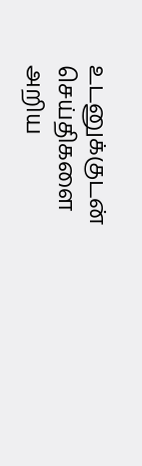உடனுக்குடன் செய்திகளை அறிய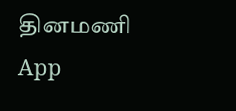தினமணி App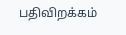பதிவிறக்கம்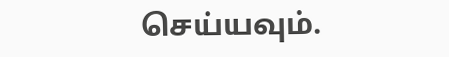செய்யவும்.